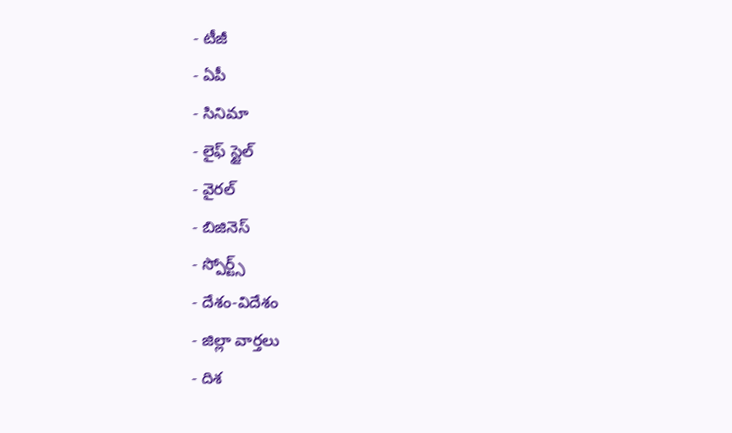- టీజీ
- ఏపీ
- సినిమా
- లైఫ్ స్టైల్
- వైరల్
- బిజినెస్
- స్పోర్ట్స్
- దేశం-విదేశం
- జిల్లా వార్తలు
- దిశ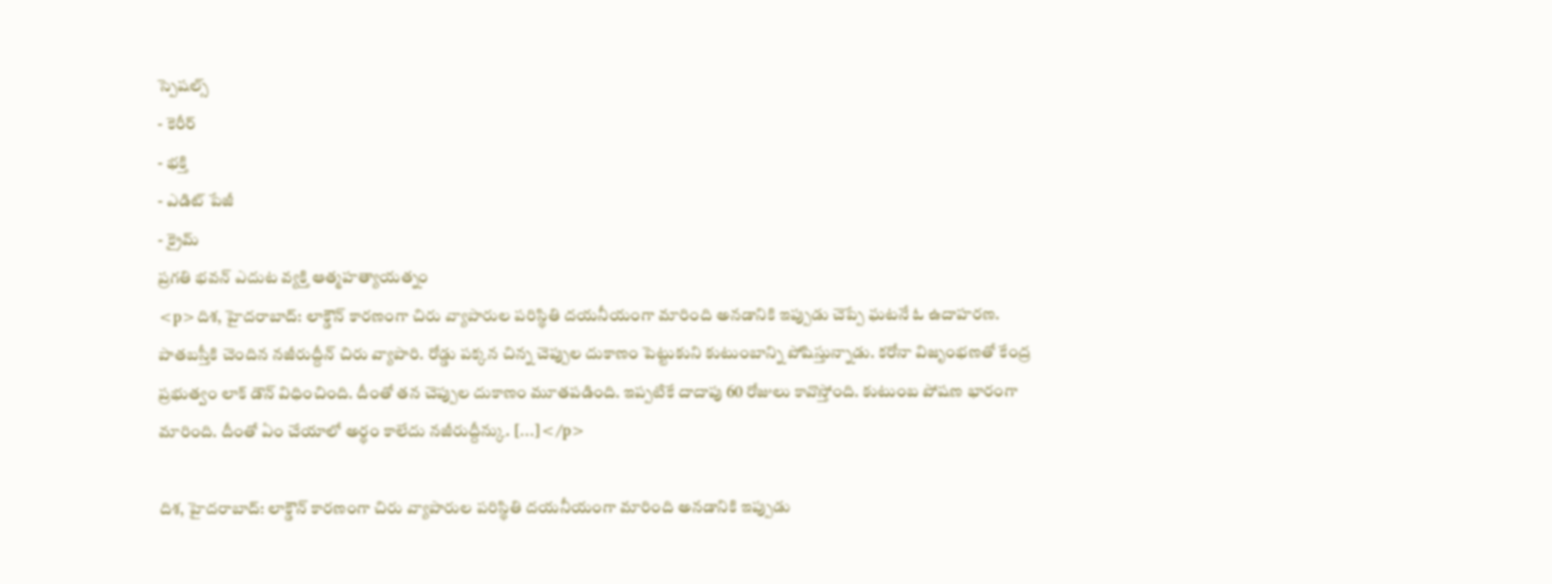స్పెషల్స్
- కెరీర్
- భక్తి
- ఎడిట్ పేజీ
- క్రైమ్
ప్రగతి భవన్ ఎదుట వ్యక్తి ఆత్మహత్యాయత్నం
<p>దిశ, హైదరాబాద్: లాక్డౌన్ కారణంగా చిరు వ్యాపారుల పరిస్థితి దయనీయంగా మారింది అనడానికి ఇప్పుడు చెప్పే ఘటనే ఓ ఉదాహరణ. పాతబస్తీకి చెందిన నజీరుద్దీన్ చిరు వ్యాపారి. రోడ్డు పక్కన చిన్న చెప్పుల దుకాణం పెట్టుకుని కుటుంబాన్ని పోషిస్తున్నాడు. కరోనా విజృంభణతో కేంద్ర ప్రభుత్వం లాక్ డౌన్ విధించింది. దీంతో తన చెప్పుల దుకాణం మూతపడింది. ఇప్పటికే దాదాపు 60 రోజులు కావొస్తోంది. కుటుంబ పోషణ భారంగా మారింది. దీంతో ఏం చేయాలో అర్థం కాలేదు నజీరుద్దీన్కు. […]</p>

దిశ, హైదరాబాద్: లాక్డౌన్ కారణంగా చిరు వ్యాపారుల పరిస్థితి దయనీయంగా మారింది అనడానికి ఇప్పుడు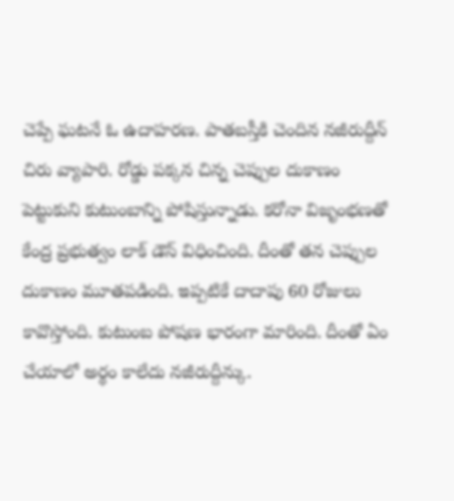చెప్పే ఘటనే ఓ ఉదాహరణ. పాతబస్తీకి చెందిన నజీరుద్దీన్ చిరు వ్యాపారి. రోడ్డు పక్కన చిన్న చెప్పుల దుకాణం పెట్టుకుని కుటుంబాన్ని పోషిస్తున్నాడు. కరోనా విజృంభణతో కేంద్ర ప్రభుత్వం లాక్ డౌన్ విధించింది. దీంతో తన చెప్పుల దుకాణం మూతపడింది. ఇప్పటికే దాదాపు 60 రోజులు కావొస్తోంది. కుటుంబ పోషణ భారంగా మారింది. దీంతో ఏం చేయాలో అర్థం కాలేదు నజీరుద్దీన్కు.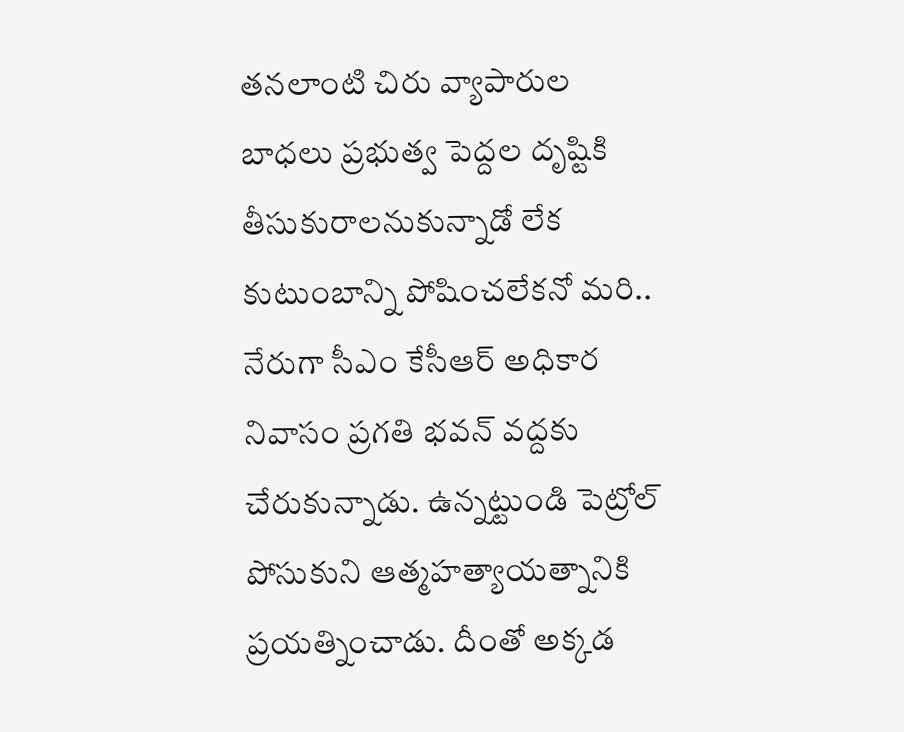తనలాంటి చిరు వ్యాపారుల బాధలు ప్రభుత్వ పెద్దల దృష్టికి తీసుకురాలనుకున్నాడో లేక కుటుంబాన్ని పోషించలేకనో మరి.. నేరుగా సీఎం కేసీఆర్ అధికార నివాసం ప్రగతి భవన్ వద్దకు చేరుకున్నాడు. ఉన్నట్టుండి పెట్రోల్ పోసుకుని ఆత్మహత్యాయత్నానికి ప్రయత్నించాడు. దీంతో అక్కడ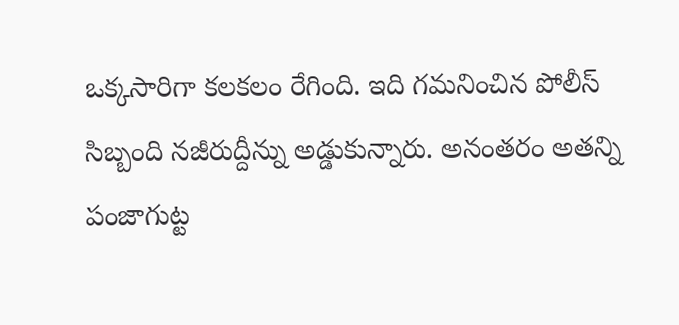ఒక్కసారిగా కలకలం రేగింది. ఇది గమనించిన పోలీస్ సిబ్బంది నజీరుద్దీన్ను అడ్డుకున్నారు. అనంతరం అతన్ని పంజాగుట్ట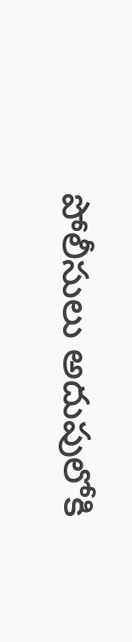పోలీసులు అదుపులోకి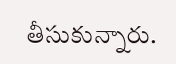తీసుకున్నారు.